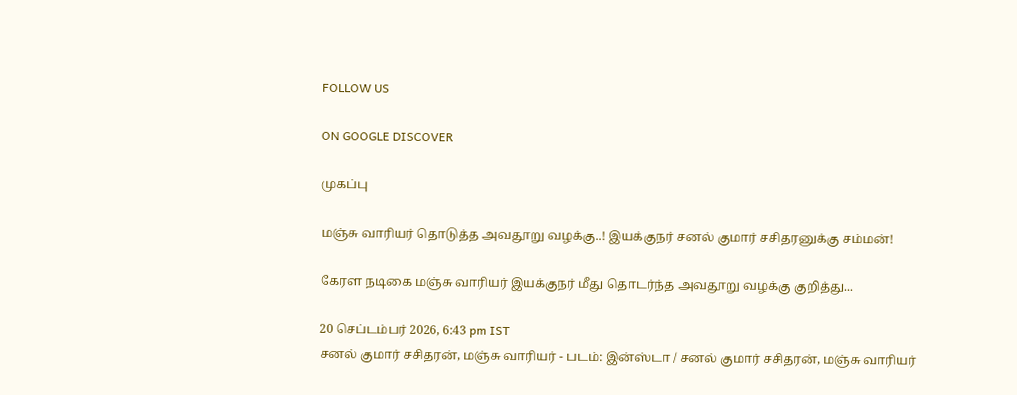FOLLOW US

ON GOOGLE DISCOVER

முகப்பு

மஞ்சு வாரியர் தொடுத்த அவதூறு வழக்கு..! இயக்குநர் சனல் குமார் சசிதரனுக்கு சம்மன்!

கேரள நடிகை மஞ்சு வாரியர் இயக்குநர் மீது தொடர்ந்த அவதூறு வழக்கு குறித்து...

20 செப்டம்பர் 2026, 6:43 pm IST
சனல் குமார் சசிதரன், மஞ்சு வாரியர் - படம்: இன்ஸ்டா / சனல் குமார் சசிதரன், மஞ்சு வாரியர்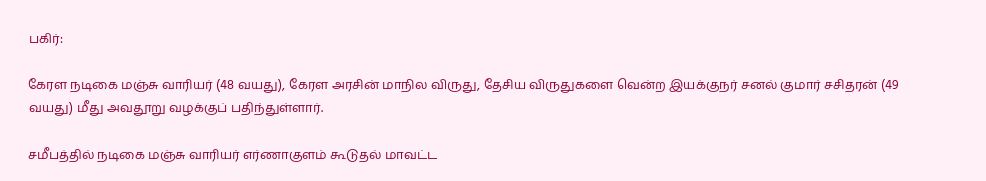பகிர்:

கேரள நடிகை மஞ்சு வாரியர் (48 வயது), கேரள அரசின் மாநில விருது, தேசிய விருதுகளை வென்ற இயக்குநர் சனல் குமார் சசிதரன் (49 வயது) மீது அவதூறு வழக்குப் பதிந்துள்ளார்.

சமீபத்தில் நடிகை மஞ்சு வாரியர் எர்ணாகுளம் கூடுதல் மாவட்ட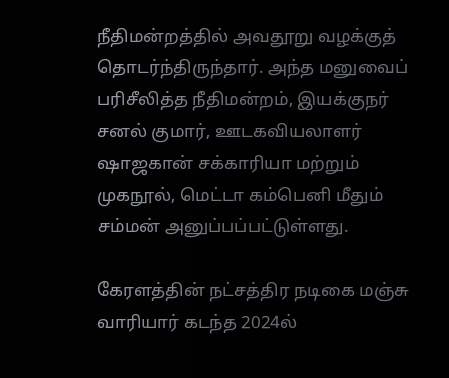நீதிமன்றத்தில் அவதூறு வழக்குத் தொடர்ந்திருந்தார். அந்த மனுவைப் பரிசீலித்த நீதிமன்றம், இயக்குநர் சனல் குமார், ஊடகவியலாளர் ஷாஜகான் சக்காரியா மற்றும் முகநூல், மெட்டா கம்பெனி மீதும் சம்மன் அனுப்பப்பட்டுள்ளது.

கேரளத்தின் நட்சத்திர நடிகை மஞ்சு வாரியார் கடந்த 2024ல்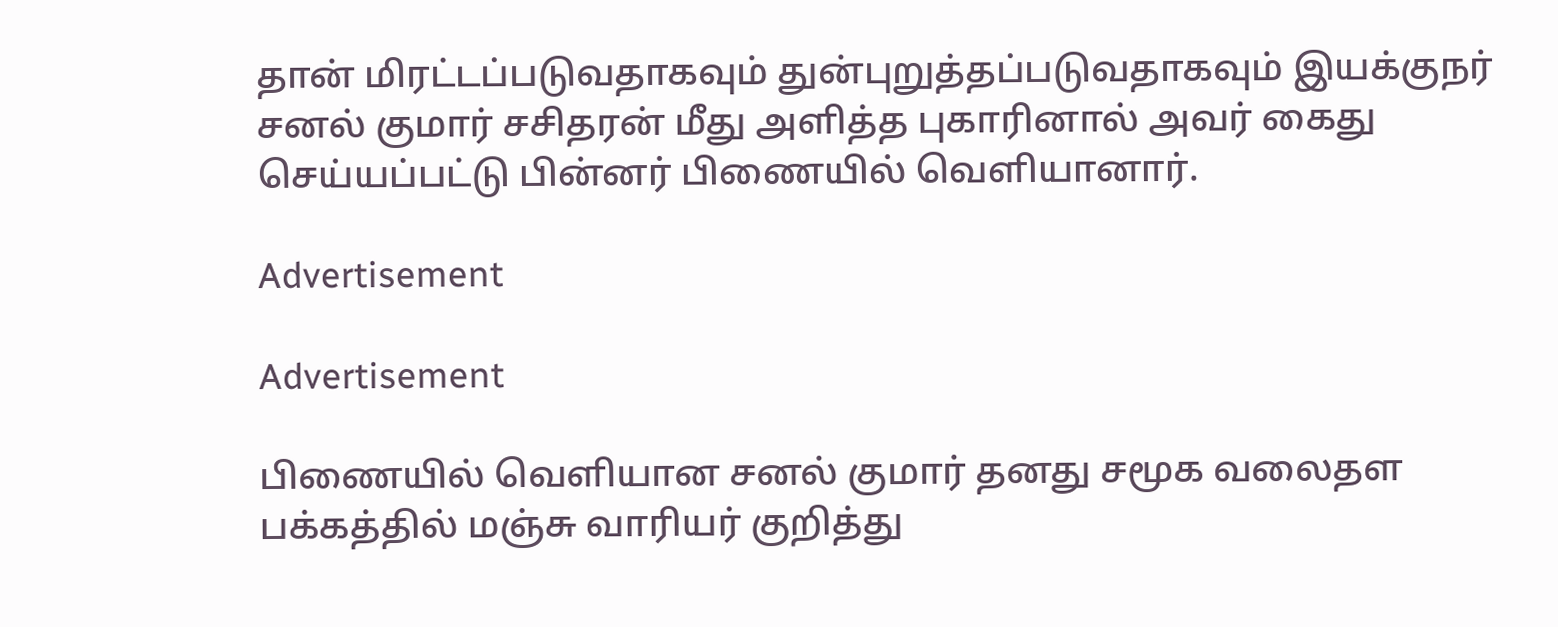தான் மிரட்டப்படுவதாகவும் துன்புறுத்தப்படுவதாகவும் இயக்குநர் சனல் குமார் சசிதரன் மீது அளித்த புகாரினால் அவர் கைது செய்யப்பட்டு பின்னர் பிணையில் வெளியானார்.

Advertisement

Advertisement

பிணையில் வெளியான சனல் குமார் தனது சமூக வலைதள பக்கத்தில் மஞ்சு வாரியர் குறித்து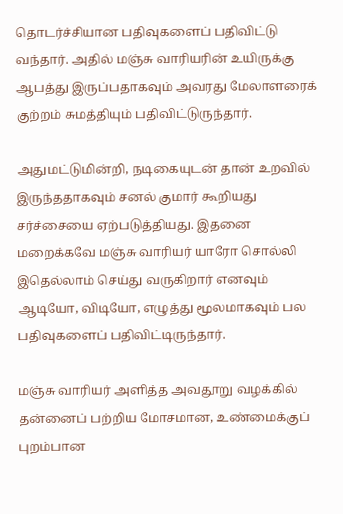தொடர்ச்சியான பதிவுகளைப் பதிவிட்டு வந்தார். அதில் மஞ்சு வாரியரின் உயிருக்கு ஆபத்து இருப்பதாகவும் அவரது மேலாளரைக் குற்றம் சுமத்தியும் பதிவிட்டுருந்தார்.

அதுமட்டுமின்றி, நடிகையுடன் தான் உறவில் இருந்ததாகவும் சனல் குமார் கூறியது சர்ச்சையை ஏற்படுத்தியது. இதனை மறைக்கவே மஞ்சு வாரியர் யாரோ சொல்லி இதெல்லாம் செய்து வருகிறார் எனவும் ஆடியோ, விடியோ, எழுத்து மூலமாகவும் பல பதிவுகளைப் பதிவிட்டிருந்தார்.

மஞ்சு வாரியர் அளித்த அவதூறு வழக்கில் தன்னைப் பற்றிய மோசமான, உண்மைக்குப் புறம்பான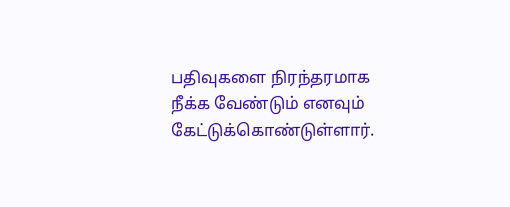பதிவுகளை நிரந்தரமாக நீக்க வேண்டும் எனவும் கேட்டுக்கொண்டுள்ளார்.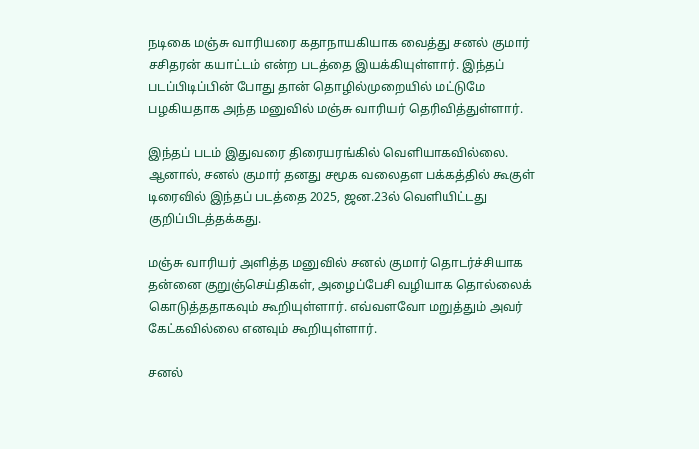நடிகை மஞ்சு வாரியரை கதாநாயகியாக வைத்து சனல் குமார் சசிதரன் கயாட்டம் என்ற படத்தை இயக்கியுள்ளார். இந்தப் படப்பிடிப்பின் போது தான் தொழில்முறையில் மட்டுமே பழகியதாக அந்த மனுவில் மஞ்சு வாரியர் தெரிவித்துள்ளார்.

இந்தப் படம் இதுவரை திரையரங்கில் வெளியாகவில்லை. ஆனால், சனல் குமார் தனது சமூக வலைதள பக்கத்தில் கூகுள் டிரைவில் இந்தப் படத்தை 2025, ஜன.23ல் வெளியிட்டது குறிப்பிடத்தக்கது.

மஞ்சு வாரியர் அளித்த மனுவில் சனல் குமார் தொடர்ச்சியாக தன்னை குறுஞ்செய்திகள், அழைப்பேசி வழியாக தொல்லைக் கொடுத்ததாகவும் கூறியுள்ளார். எவ்வளவோ மறுத்தும் அவர் கேட்கவில்லை எனவும் கூறியுள்ளார்.

சனல்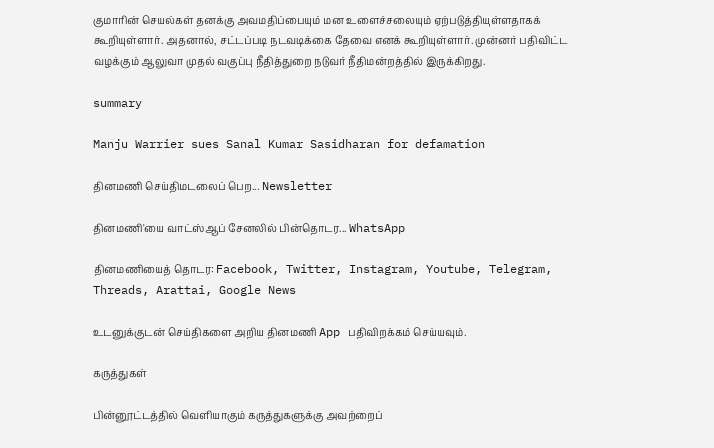குமாரின் செயல்கள் தனக்கு அவமதிப்பையும் மன உளைச்சலையும் ஏற்படுத்தியுள்ளதாகக் கூறியுள்ளார். அதனால், சட்டப்படி நடவடிக்கை தேவை எனக் கூறியுள்ளார். முன்னர் பதிவிட்ட வழக்கும் ஆலுவா முதல் வகுப்பு நீதித்துறை நடுவர் நீதிமன்றத்தில் இருக்கிறது.

summary

Manju Warrier sues Sanal Kumar Sasidharan for defamation

தினமணி செய்திமடலைப் பெற... Newsletter

தினமணி'யை வாட்ஸ்ஆப் சேனலில் பின்தொடர... WhatsApp

தினமணியைத் தொடர: Facebook, Twitter, Instagram, Youtube, Telegram, Threads, Arattai, Google News

உடனுக்குடன் செய்திகளை அறிய தினமணி App பதிவிறக்கம் செய்யவும்.

கருத்துகள்

பின்னூட்டத்தில் வெளியாகும் கருத்துகளுக்கு அவற்றைப்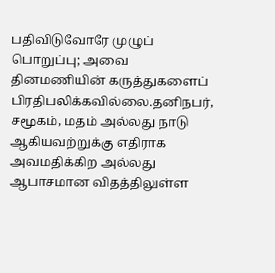பதிவிடுவோரே முழுப் பொறுப்பு; அவை தினமணியின் கருத்துகளைப் பிரதிபலிக்கவில்லை.தனிநபர், சமூகம், மதம் அல்லது நாடு ஆகியவற்றுக்கு எதிராக அவமதிக்கிற அல்லது ஆபாசமான விதத்திலுள்ள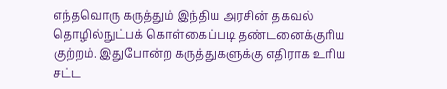எந்தவொரு கருத்தும் இந்திய அரசின் தகவல் தொழில்நுட்பக் கொள்கைப்படி தண்டனைக்குரிய குற்றம். இதுபோன்ற கருத்துகளுக்கு எதிராக உரிய சட்ட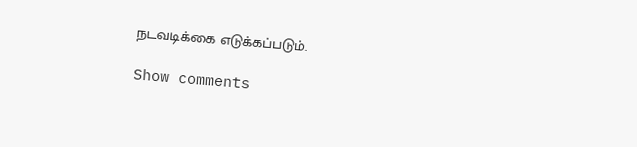நடவடிக்கை எடுக்கப்படும்.

Show comments